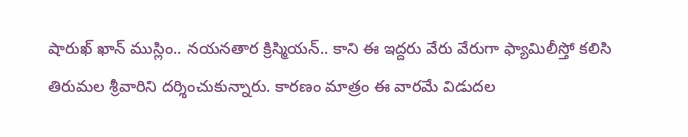షారుఖ్ ఖాన్ ముస్లిం.. నయనతార క్రిస్మియన్.. కాని ఈ ఇద్దరు వేరు వేరుగా ఫ్యామిలీస్తో కలిసి తిరుమల శ్రీవారిని దర్శించుకున్నారు. కారణం మాత్రం ఈ వారమే విడుదల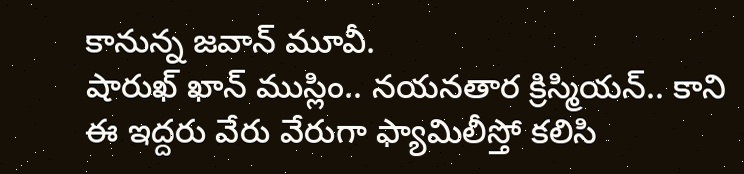కానున్న జవాన్ మూవీ.
షారుఖ్ ఖాన్ ముస్లిం.. నయనతార క్రిస్మియన్.. కాని ఈ ఇద్దరు వేరు వేరుగా ఫ్యామిలీస్తో కలిసి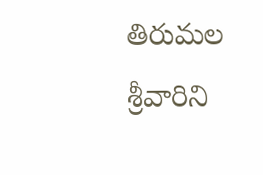తిరుమల శ్రీవారిని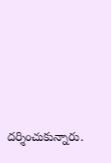దర్శించుకున్నారు.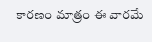కారణం మాత్రం ఈ వారమే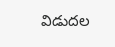విడుదల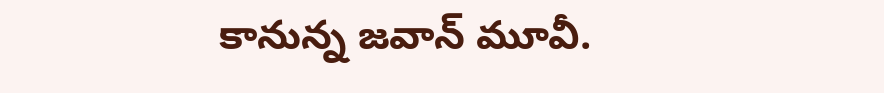కానున్న జవాన్ మూవీ.